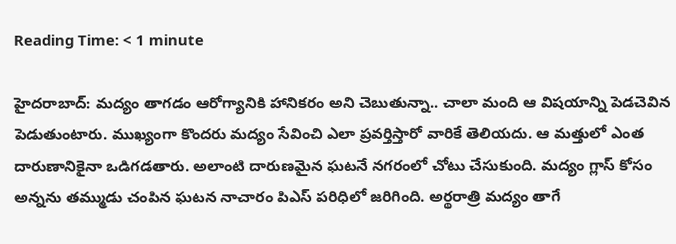Reading Time: < 1 minute

హైదరాబాద్: మద్యం తాగడం ఆరోగ్యానికి హానికరం అని చెబుతున్నా.. చాలా మంది ఆ విషయాన్ని పెడచెవిన పెడుతుంటారు. ముఖ్యంగా కొందరు మద్యం సేవించి ఎలా ప్రవర్తిస్తారో వారికే తెలియదు. ఆ మత్తులో ఎంత దారుణానికైనా ఒడిగడతారు. అలాంటి దారుణమైన ఘటనే నగరంలో చోటు చేసుకుంది. మద్యం గ్లాస్ కోసం అన్నను తమ్ముడు చంపిన ఘటన నాచారం పిఎస్ పరిధిలో జరిగింది. అర్థరాత్రి మద్యం తాగే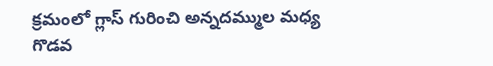క్రమంలో గ్లాస్ గురించి అన్నదమ్ముల మధ్య గొడవ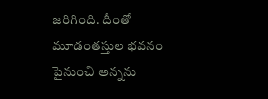జరిగింది. దీంతో మూడంతస్తుల భవనం పైనుంచి అన్నను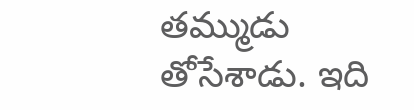తమ్ముడు తోసేశాడు. ఇది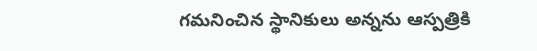గమనించిన స్థానికులు అన్నను ఆస్పత్రికి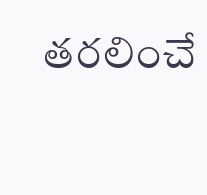తరలించే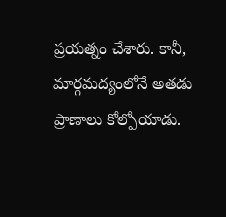ప్రయత్నం చేశారు. కానీ, మార్గమద్యంలోనే అతడు ప్రాణాలు కోల్పోయాడు.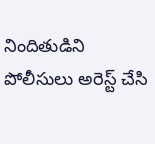నిందితుడిని పోలీసులు అరెస్ట్ చేసి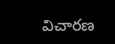విచారణ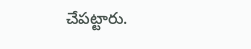చేపట్టారు.